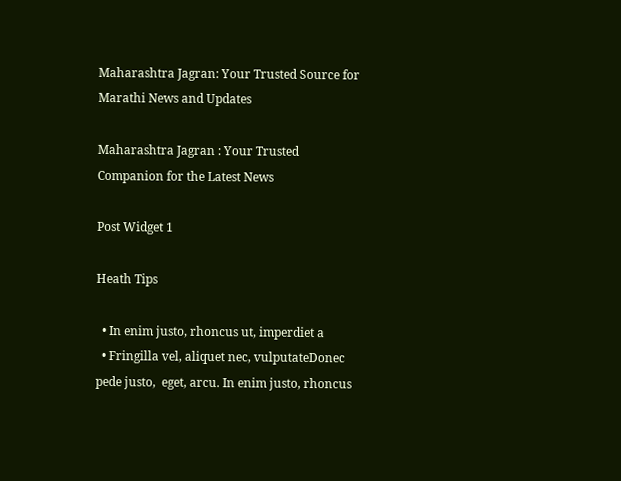Maharashtra Jagran: Your Trusted Source for Marathi News and Updates

Maharashtra Jagran : Your Trusted Companion for the Latest News

Post Widget 1

Heath Tips

  • In enim justo, rhoncus ut, imperdiet a
  • Fringilla vel, aliquet nec, vulputateDonec pede justo,  eget, arcu. In enim justo, rhoncus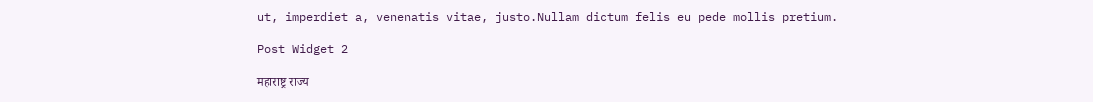ut, imperdiet a, venenatis vitae, justo.Nullam dictum felis eu pede mollis pretium.

Post Widget 2

महाराष्ट्र राज्य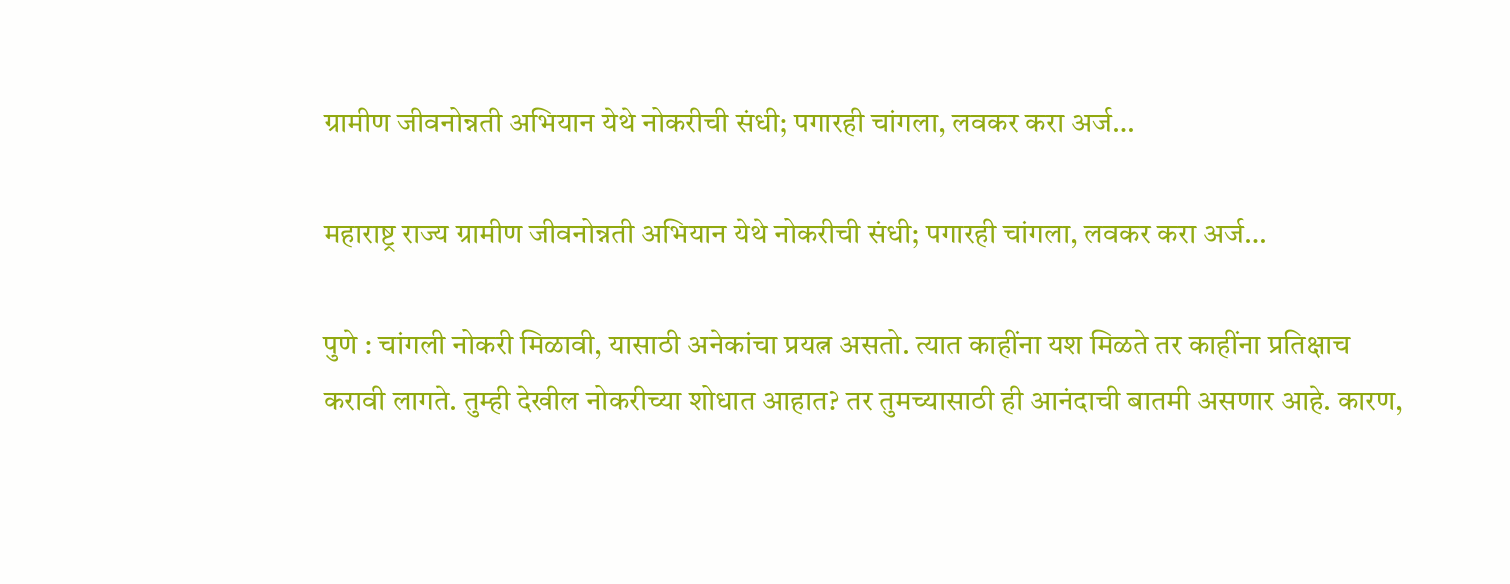ग्रामीण जीवनोन्नती अभियान येथे नोकरीची संधी; पगारही चांगला, लवकर करा अर्ज…

महाराष्ट्र राज्य ग्रामीण जीवनोन्नती अभियान येथे नोकरीची संधी; पगारही चांगला, लवकर करा अर्ज…

पुणे : चांगली नोकरी मिळावी, यासाठी अनेकांचा प्रयत्न असतो. त्यात काहींना यश मिळते तर काहींना प्रतिक्षाच करावी लागते. तुम्ही देखील नोकरीच्या शोधात आहात? तर तुमच्यासाठी ही आनंदाची बातमी असणार आहे. कारण,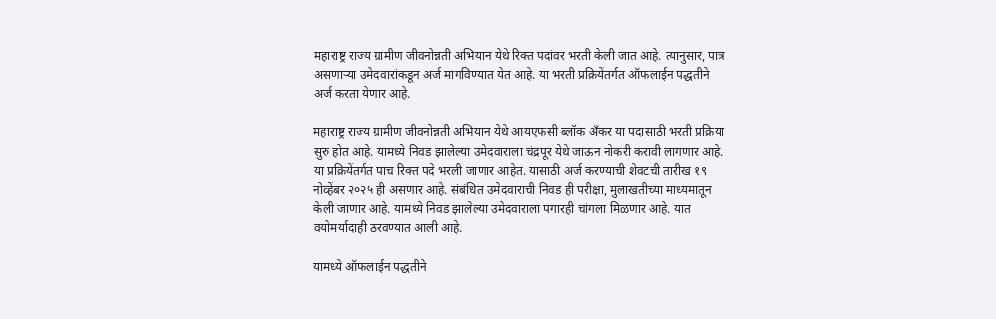महाराष्ट्र राज्य ग्रामीण जीवनोन्नती अभियान येथे रिक्त पदांवर भरती केली जात आहे. त्यानुसार, पात्र असणाऱ्या उमेदवारांकडून अर्ज मागविण्यात येत आहे. या भरती प्रक्रियेंतर्गत ऑफलाईन पद्धतीने अर्ज करता येणार आहे.

महाराष्ट्र राज्य ग्रामीण जीवनोन्नती अभियान येथे आयएफसी ब्लॉक अँकर या पदासाठी भरती प्रक्रिया सुरु होत आहे. यामध्ये निवड झालेल्या उमेदवाराला चंद्रपूर येथे जाऊन नोकरी करावी लागणार आहे. या प्रक्रियेंतर्गत पाच रिक्त पदे भरली जाणार आहेत. यासाठी अर्ज करण्याची शेवटची तारीख १९ नोव्हेंबर २०२५ ही असणार आहे. संबंधित उमेदवाराची निवड ही परीक्षा, मुलाखतीच्या माध्यमातून केली जाणार आहे. यामध्ये निवड झालेल्या उमेदवाराला पगारही चांगला मिळणार आहे. यात वयोमर्यादाही ठरवण्यात आली आहे.

यामध्ये ऑफलाईन पद्धतीने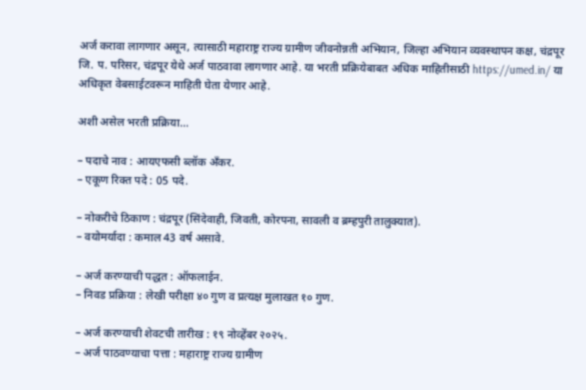अर्ज करावा लागणार असून, त्यासाठी महाराष्ट्र राज्य ग्रामीण जीवनोन्नती अभियान, जिल्हा अभियान व्यवस्थापन कक्ष, चंद्रपूर जि. प. परिसर, चंद्रपूर येथे अर्ज पाठवावा लागणार आहे. या भरती प्रक्रियेबाबत अधिक माहितीसाठी https://umed.in/ या अधिकृत वेबसाईटवरून माहिती घेता येणार आहे.

अशी असेल भरती प्रक्रिया…

– पदाचे नाव : आयएफसी ब्लॉक अँकर.
– एकूण रिक्त पदे : 05 पदे.

– नोकरीचे ठिकाण : चंद्रपूर (सिंदेवाही, जिवती, कोरपना, सावली व ब्रम्हपुरी तालुक्यात).
– वयोमर्यादा : कमाल 43 वर्ष असावे.

– अर्ज करण्याची पद्धत : ऑफलाईन.
– निवड प्रक्रिया : लेखी परीक्षा ४० गुण व प्रत्यक्ष मुलाखत १० गुण.

– अर्ज करण्याची शेवटची तारीख : १९ नोव्हेंबर २०२५.
– अर्ज पाठवण्याचा पत्ता : महाराष्ट्र राज्य ग्रामीण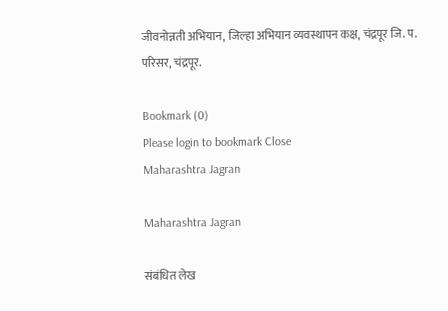जीवनोन्नती अभियान, जिल्हा अभियान व्यवस्थापन कक्ष, चंद्रपूर जि. प. परिसर, चंद्रपूर.

Bookmark (0)
Please login to bookmark Close
Maharashtra Jagran

Maharashtra Jagran

संबंधित लेख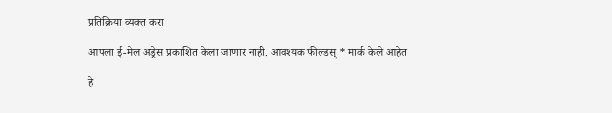प्रतिक्रिया व्यक्त करा

आपला ई-मेल अड्रेस प्रकाशित केला जाणार नाही. आवश्यक फील्डस् * मार्क केले आहेत

हे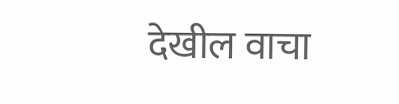देखील वाचा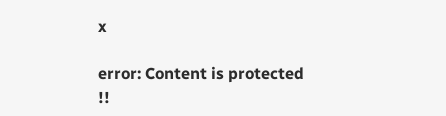x

error: Content is protected !!